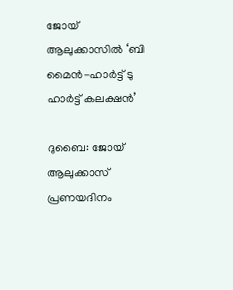ജോയ് ആലുക്കാസിൽ ‘ബി മൈന്‍-ഹാര്‍ട്ട് ടു ഹാര്‍ട്ട് കലക്ഷന്‍’

ദുബൈ: ജോയ് ആലുക്കാസ് പ്രണയദിനം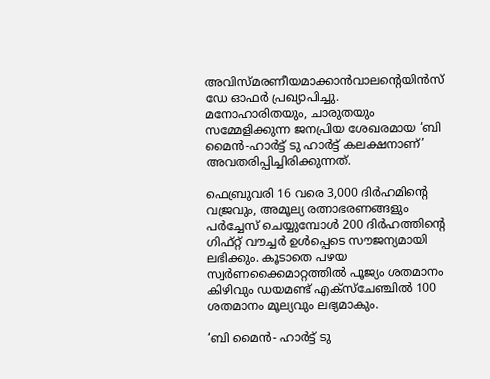അവിസ്മരണീയമാക്കാന്‍വാലന്‍റെയിന്‍സ് ഡേ ഓഫർ പ്രഖ്യാപിച്ചു. മനോഹാരിതയും, ചാരുതയും സമ്മേളിക്കുന്ന ജനപ്രിയ ശേഖരമായ ‘ബി മൈന്‍-ഹാര്‍ട്ട് ടു ഹാര്‍ട്ട് കലക്ഷനാണ്’ അവതരിപ്പിച്ചിരിക്കുന്നത്.

ഫെബ്രുവരി 16 വരെ 3,000 ദിർഹമിന്‍റെ വജ്രവും, അമൂല്യ രത്നാഭരണങ്ങളും പര്‍ച്ചേസ് ചെയ്യുമ്പോള്‍ 200 ദിര്‍ഹത്തിന്‍റെ ഗിഫ്റ്റ് വൗച്ചര്‍ ഉള്‍പ്പെടെ സൗജന്യമായി ലഭിക്കും. കൂടാതെ പഴയ സ്വര്‍ണക്കൈമാറ്റത്തില്‍ പൂജ്യം ശതമാനം കിഴിവും ഡയമണ്ട് എക്‌സ്‌ചേഞ്ചില്‍ 100 ശതമാനം മൂല്യവും ലഭ്യമാകും.

‘ബി മൈന്‍- ഹാര്‍ട്ട് ടു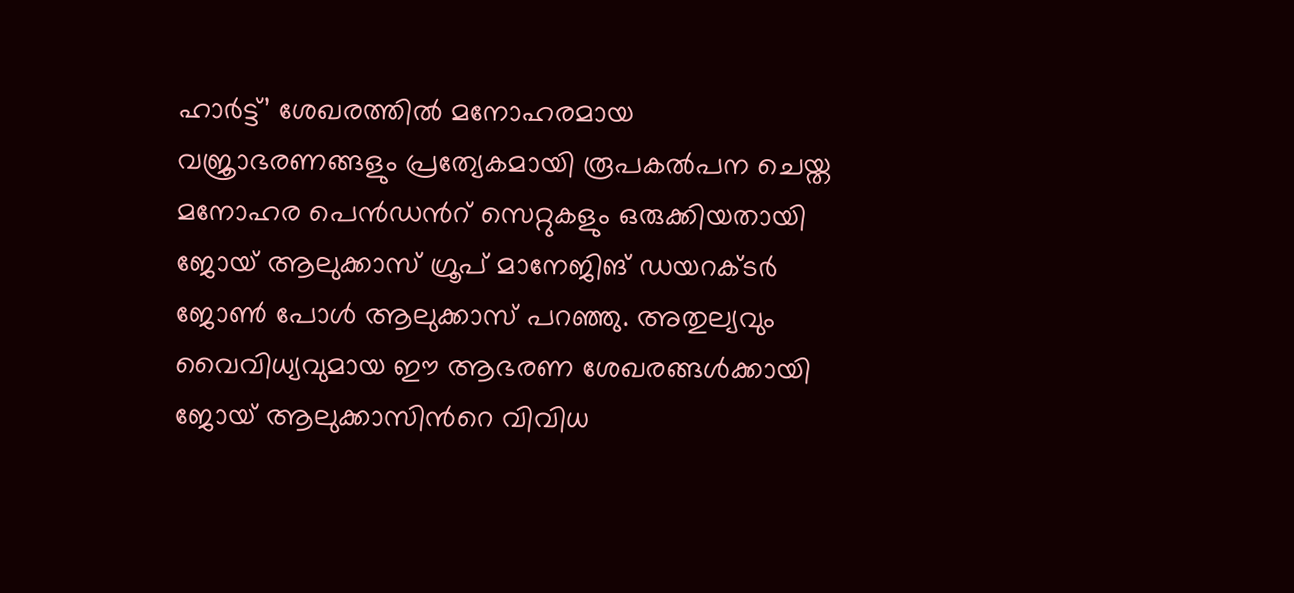ഹാര്‍ട്ട്’ ശേഖരത്തില്‍ മനോഹരമായ വജ്രാഭരണങ്ങളും പ്രത്യേകമായി രൂപകല്‍പന ചെയ്ത മനോഹര പെന്‍ഡന്‍റ് സെറ്റുകളും ഒരുക്കിയതായി ജോയ് ആലുക്കാസ് ഗ്രൂപ് മാനേജിങ് ഡയറക്ടര്‍ ജോണ്‍ പോള്‍ ആലുക്കാസ് പറഞ്ഞു. അതുല്യവും വൈവിധ്യവുമായ ഈ ആഭരണ ശേഖരങ്ങള്‍ക്കായി ജോയ് ആലുക്കാസിന്‍റെ വിവിധ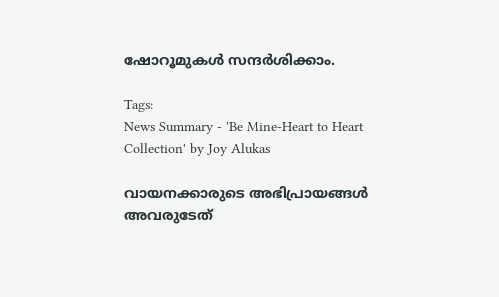ഷോറൂമുകള്‍ സന്ദര്‍ശിക്കാം.

Tags:
News Summary - 'Be Mine-Heart to Heart Collection' by Joy Alukas

വായനക്കാരുടെ അഭിപ്രായങ്ങള്‍ അവരുടേത്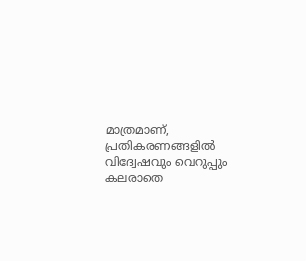മാത്രമാണ്, പ്രതികരണങ്ങളിൽ വിദ്വേഷവും വെറുപ്പും കലരാതെ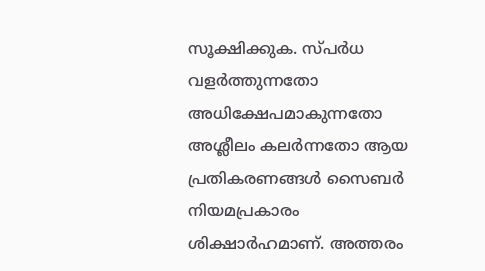സൂക്ഷിക്കുക. സ്പർധ വളർത്തുന്നതോ അധിക്ഷേപമാകുന്നതോ അശ്ലീലം കലർന്നതോ ആയ പ്രതികരണങ്ങൾ സൈബർ നിയമപ്രകാരം ശിക്ഷാർഹമാണ്. അത്തരം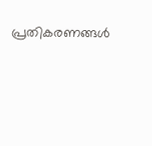പ്രതികരണങ്ങൾ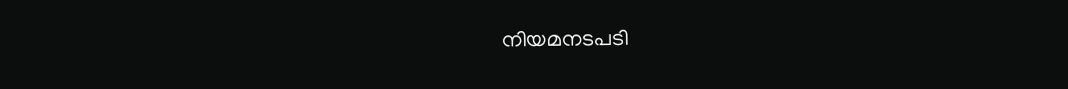നിയമനടപടി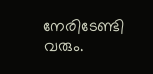നേരിടേണ്ടി വരും.